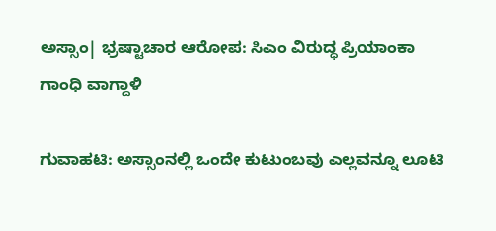ಅಸ್ಸಾಂ| ಭ್ರಷ್ಟಾಚಾರ ಆರೋಪ: ಸಿಎಂ ವಿರುದ್ಧ ಪ್ರಿಯಾಂಕಾ ಗಾಂಧಿ ವಾಗ್ದಾಳಿ

ಗುವಾಹಟಿ: ಅಸ್ಸಾಂನಲ್ಲಿ ಒಂದೇ ಕುಟುಂಬವು ಎಲ್ಲವನ್ನೂ ಲೂಟಿ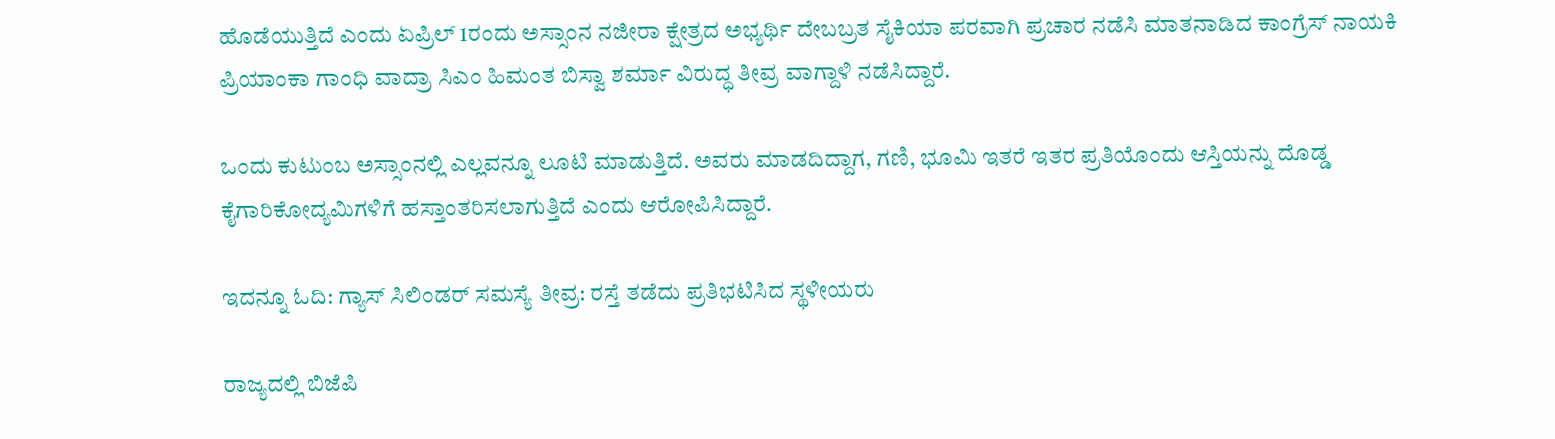ಹೊಡೆಯುತ್ತಿದೆ ಎಂದು ಏಪ್ರಿಲ್‌ 1ರಂದು ಅಸ್ಸಾಂನ ನಜೀರಾ ಕ್ಷೇತ್ರದ ಅಭ್ಯರ್ಥಿ ದೇಬಬ್ರತ ಸೈಕಿಯಾ ಪರವಾಗಿ ಪ್ರಚಾರ ನಡೆಸಿ ಮಾತನಾಡಿದ ಕಾಂಗ್ರೆಸ್ ನಾಯಕಿ ಪ್ರಿಯಾಂಕಾ ಗಾಂಧಿ ವಾದ್ರಾ ಸಿಎಂ ಹಿಮಂತ ಬಿಸ್ವಾ ಶರ್ಮಾ ವಿರುದ್ಧ ತೀವ್ರ ವಾಗ್ದಾಳಿ ನಡೆಸಿದ್ದಾರೆ.

ಒಂದು ಕುಟುಂಬ ಅಸ್ಸಾಂನಲ್ಲಿ ಎಲ್ಲವನ್ನೂ ಲೂಟಿ ಮಾಡುತ್ತಿದೆ. ಅವರು ಮಾಡದಿದ್ದಾಗ, ಗಣಿ, ಭೂಮಿ ಇತರೆ ಇತರ ಪ್ರತಿಯೊಂದು ಆಸ್ತಿಯನ್ನು ದೊಡ್ಡ ಕೈಗಾರಿಕೋದ್ಯಮಿಗಳಿಗೆ ಹಸ್ತಾಂತರಿಸಲಾಗುತ್ತಿದೆ ಎಂದು ಆರೋಪಿಸಿದ್ದಾರೆ.

ಇದನ್ನೂ ಓದಿ: ಗ್ಯಾಸ್ ಸಿಲಿಂಡರ್ ಸಮಸ್ಯೆ ತೀವ್ರ: ರಸ್ತೆ ತಡೆದು ಪ್ರತಿಭಟಿಸಿದ ಸ್ಥಳೀಯರು

ರಾಜ್ಯದಲ್ಲಿ ಬಿಜೆಪಿ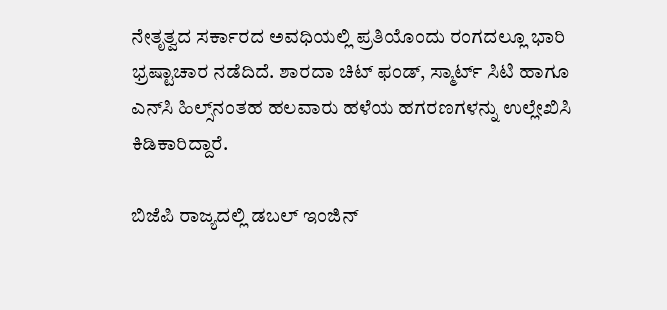ನೇತೃತ್ವದ ಸರ್ಕಾರದ ಅವಧಿಯಲ್ಲಿ ಪ್ರತಿಯೊಂದು ರಂಗದಲ್ಲೂ ಭಾರಿ ಭ್ರಷ್ಟಾಚಾರ ನಡೆದಿದೆ. ಶಾರದಾ ಚಿಟ್ ಫಂಡ್, ಸ್ಮಾರ್ಟ್ ಸಿಟಿ ಹಾಗೂ ಎನ್‌ಸಿ ಹಿಲ್ಸ್‌ನಂತಹ ಹಲವಾರು ಹಳೆಯ ಹಗರಣಗಳನ್ನು ಉಲ್ಲೇಖಿಸಿ ಕಿಡಿಕಾರಿದ್ದಾರೆ.

ಬಿಜೆಪಿ ರಾಜ್ಯದಲ್ಲಿ ಡಬಲ್ ಇಂಜಿನ್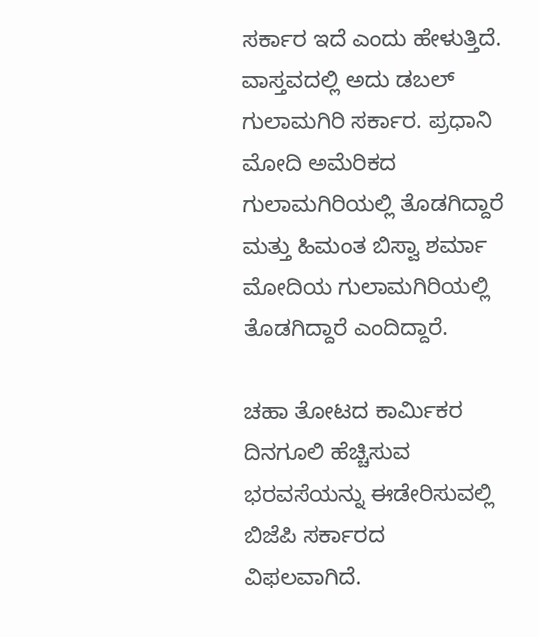ಸರ್ಕಾರ ಇದೆ ಎಂದು ಹೇಳುತ್ತಿದೆ. ವಾಸ್ತವದಲ್ಲಿ ಅದು ಡಬಲ್ ಗುಲಾಮಗಿರಿ ಸರ್ಕಾರ. ಪ್ರಧಾನಿ ಮೋದಿ ಅಮೆರಿಕದ ಗುಲಾಮಗಿರಿಯಲ್ಲಿ ತೊಡಗಿದ್ದಾರೆ ಮತ್ತು ಹಿಮಂತ ಬಿಸ್ವಾ ಶರ್ಮಾ ಮೋದಿಯ ಗುಲಾಮಗಿರಿಯಲ್ಲಿ ತೊಡಗಿದ್ದಾರೆ ಎಂದಿದ್ದಾರೆ.

ಚಹಾ ತೋಟದ ಕಾರ್ಮಿಕರ ದಿನಗೂಲಿ ಹೆಚ್ಚಿಸುವ ಭರವಸೆಯನ್ನು ಈಡೇರಿಸುವಲ್ಲಿ ಬಿಜೆಪಿ ಸರ್ಕಾರದ ವಿಫಲವಾಗಿದೆ.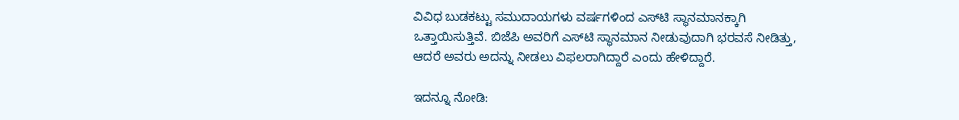ವಿವಿಧ ಬುಡಕಟ್ಟು ಸಮುದಾಯಗಳು ವರ್ಷಗಳಿಂದ ಎಸ್‌ಟಿ ಸ್ಥಾನಮಾನಕ್ಕಾಗಿ ಒತ್ತಾಯಿಸುತ್ತಿವೆ. ಬಿಜೆಪಿ ಅವರಿಗೆ ಎಸ್‌ಟಿ ಸ್ಥಾನಮಾನ ನೀಡುವುದಾಗಿ ಭರವಸೆ ನೀಡಿತ್ತು, ಆದರೆ ಅವರು ಅದನ್ನು ನೀಡಲು ವಿಫಲರಾಗಿದ್ದಾರೆ ಎಂದು ಹೇಳಿದ್ದಾರೆ.

ಇದನ್ನೂ ನೋಡಿ: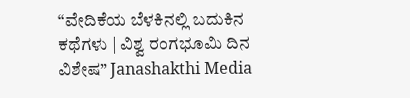“ವೇದಿಕೆಯ ಬೆಳಕಿನಲ್ಲಿ ಬದುಕಿನ ಕಥೆಗಳು | ವಿಶ್ವ ರಂಗಭೂಮಿ ದಿನ ವಿಶೇಷ” Janashakthi Media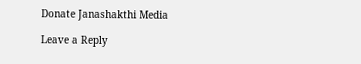Donate Janashakthi Media

Leave a Reply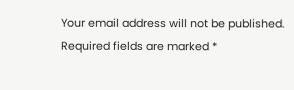Your email address will not be published. Required fields are marked *